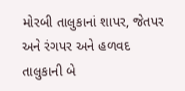મોરબી તાલુકાનાં શાપર, જેતપર અને રંગપર અને હળવદ તાલુકાની બે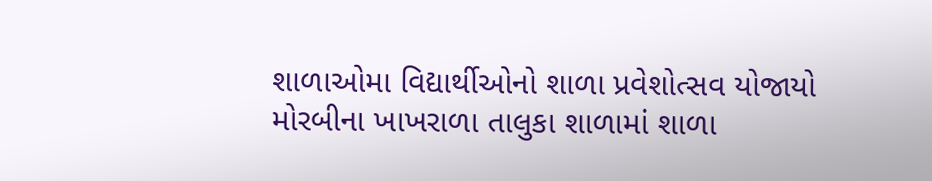શાળાઓમા વિદ્યાર્થીઓનો શાળા પ્રવેશોત્સવ યોજાયો મોરબીના ખાખરાળા તાલુકા શાળામાં શાળા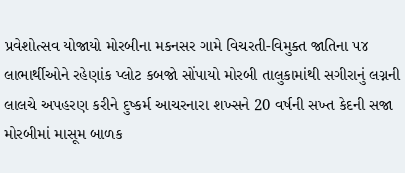પ્રવેશોત્સવ યોજાયો મોરબીના મકનસર ગામે વિચરતી-વિમુક્ત જાતિના ૫૪ લાભાર્થીઓને રહેણાંક પ્લોટ કબજો સોંપાયો મોરબી તાલુકામાંથી સગીરાનું લગ્નની લાલચે અપહરણ કરીને દુષ્કર્મ આચરનારા શખ્સને 20 વર્ષની સખ્ત કેદની સજા મોરબીમાં માસૂમ બાળક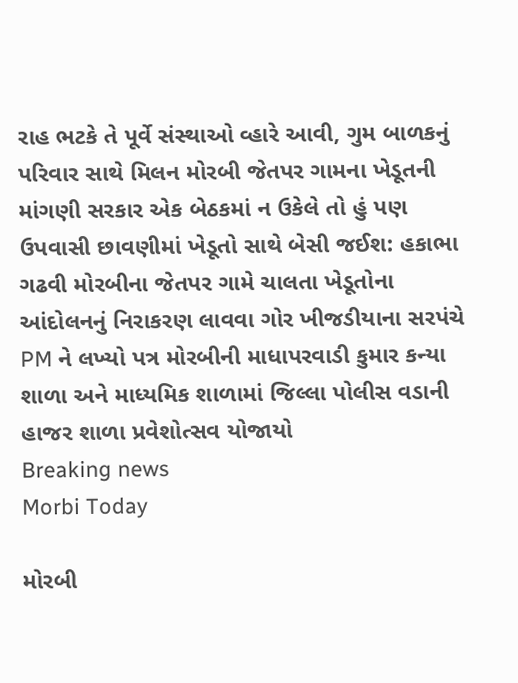રાહ ભટકે તે પૂર્વે સંસ્થાઓ વ્હારે આવી, ગુમ બાળકનું પરિવાર સાથે મિલન મોરબી જેતપર ગામના ખેડૂતની માંગણી સરકાર એક બેઠકમાં ન ઉકેલે તો હું પણ ઉપવાસી છાવણીમાં ખેડૂતો સાથે બેસી જઈશ: હકાભા ગઢવી મોરબીના જેતપર ગામે ચાલતા ખેડૂતોના આંદોલનનું નિરાકરણ લાવવા ગોર ખીજડીયાના સરપંચે PM ને લખ્યો પત્ર મોરબીની માધાપરવાડી કુમાર કન્યા શાળા અને માધ્યમિક શાળામાં જિલ્લા પોલીસ વડાની હાજર શાળા પ્રવેશોત્સવ યોજાયો
Breaking news
Morbi Today

મોરબી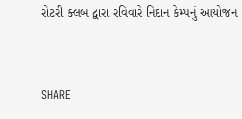રોટરી ક્લબ દ્વારા રવિવારે નિદાન કેમ્પનું આયોજન


SHARE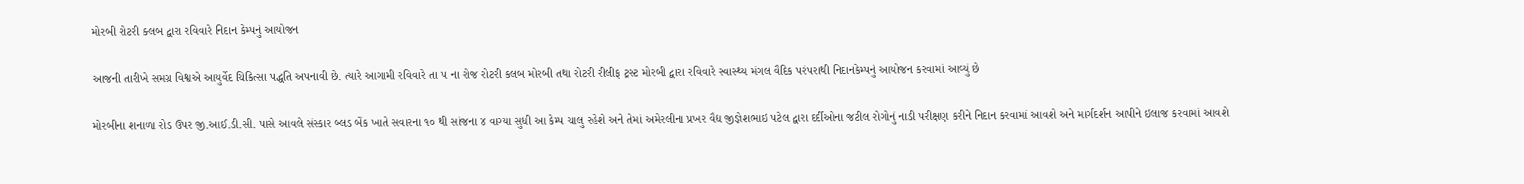મોરબી રોટરી ક્લબ દ્વારા રવિવારે નિદાન કેમ્પનું આયોજન

આજની તારીખે સમગ્ર વિશ્વએ આયુર્વેદ ચિકિત્સા પદ્ધતિ અપનાવી છે. ત્યારે આગામી રવિવારે તા ૫ ના રોજ રોટરી કલબ મોરબી તથા રોટરી રીલીફ ટ્રસ્ટ મોરબી દ્વારા રવિવારે સ્વાસ્થ્ય મંગલ વૈદિક પરંપરાથી નિદાનકેમ્પનું આયોજન કરવામાં આવ્યું છે

મોરબીના શનાળા રોડ ઉપર જી.આઈ.ડી.સી. પાસે આવલે સંસ્કાર બ્લડ બેંક ખાતે સવારના ૧૦ થી સાંજના ૪ વાગ્યા સુધી આ કેમ્પ ચાલુ રહેશે અને તેમાં અમેરલીના પ્રખર વૈદ્ય જીજ્ઞેશભાઇ પટેલ દ્વારા દર્દીઓના જટીલ રોગોનું નાડી પરીક્ષણ કરીને નિદાન કરવામાં આવશે અને માર્ગદર્શન આપીને ઇલાજ કરવામાં આવશે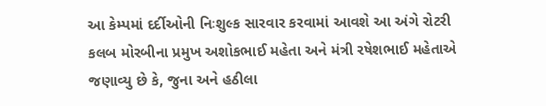આ કેમ્પમાં દર્દીઓની નિઃશુલ્ક સારવાર કરવામાં આવશે આ અંગે રોટરી કલબ મોરબીના પ્રમુખ અશોકભાઈ મહેતા અને મંત્રી રષેશભાઈ મહેતાએ જણાવ્યુ છે કે, જુના અને હઠીલા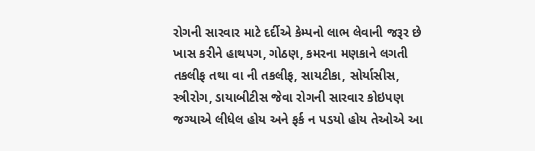રોગની સારવાર માટે દર્દીએ કેમ્પનો લાભ લેવાની જરૂર છે ખાસ કરીને હાથપગ, ગોઠણ, કમરના મણકાને લગતી તકલીફ તથા વા ની તકલીફ, સાયટીકા, સોર્યાસીસ, સ્ત્રીરોગ, ડાયાબીટીસ જેવા રોગની સારવાર કોઇપણ જગ્યાએ લીધેલ હોય અને ફર્ક ન પડયો હોય તેઓએ આ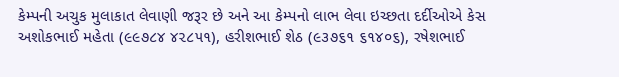કેમ્પની અચુક મુલાકાત લેવાણી જરૂર છે અને આ કેમ્પનો લાભ લેવા ઇચ્છતા દર્દીઓએ કેસ અશોકભાઈ મહેતા (૯૯૭૮૪ ૪૨૮૫૧), હરીશભાઈ શેઠ (૯૩૭૬૧ ૬૧૪૦૬), રષેશભાઈ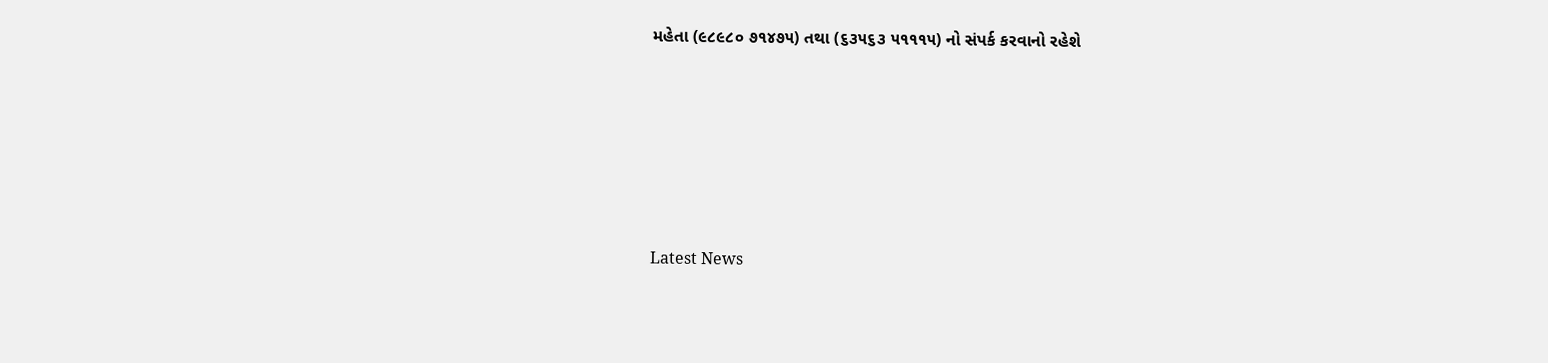મહેતા (૯૮૯૮૦ ૭૧૪૭૫) તથા (૬૩૫૬૩ ૫૧૧૧૫) નો સંપર્ક કરવાનો રહેશે






Latest News